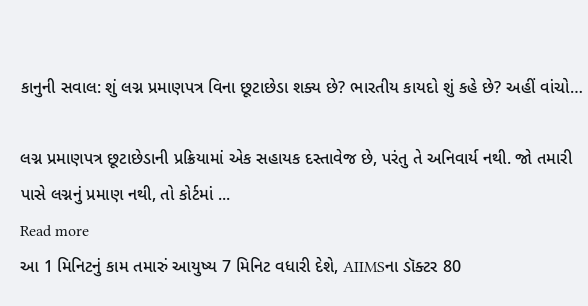કાનુની સવાલ: શું લગ્ન પ્રમાણપત્ર વિના છૂટાછેડા શક્ય છે? ભારતીય કાયદો શું કહે છે? અહીં વાંચો…

લગ્ન પ્રમાણપત્ર છૂટાછેડાની પ્રક્રિયામાં એક સહાયક દસ્તાવેજ છે, પરંતુ તે અનિવાર્ય નથી. જો તમારી પાસે લગ્નનું પ્રમાણ નથી, તો કોર્ટમાં ...
Read more
આ 1 મિનિટનું કામ તમારું આયુષ્ય 7 મિનિટ વધારી દેશે, AIIMSના ડૉક્ટર 80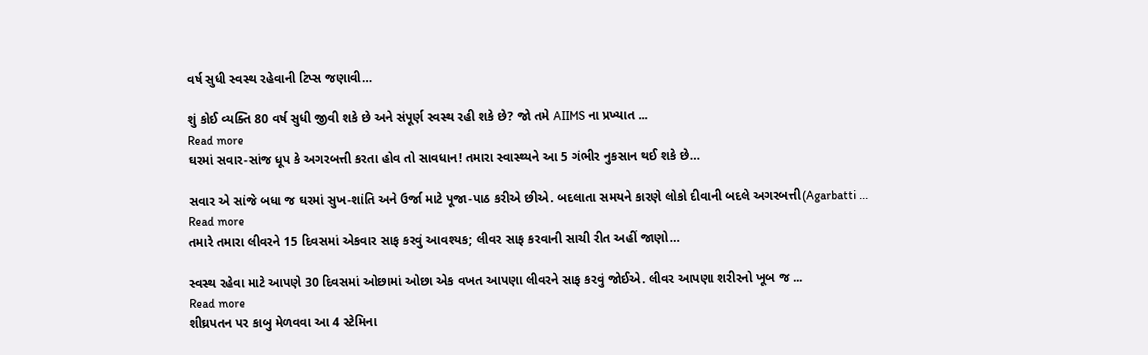વર્ષ સુધી સ્વસ્થ રહેવાની ટિપ્સ જણાવી…

શું કોઈ વ્યક્તિ 80 વર્ષ સુધી જીવી શકે છે અને સંપૂર્ણ સ્વસ્થ રહી શકે છે? જો તમે AIIMS ના પ્રખ્યાત ...
Read more
ઘરમાં સવાર-સાંજ ધૂપ કે અગરબત્તી કરતા હોવ તો સાવધાન! તમારા સ્વાસ્થ્યને આ 5 ગંભીર નુકસાન થઈ શકે છે…

સવાર એ સાંજે બધા જ ઘરમાં સુખ-શાંતિ અને ઉર્જા માટે પૂજા-પાઠ કરીએ છીએ. બદલાતા સમયને કારણે લોકો દીવાની બદલે અગરબત્તી(Agarbatti ...
Read more
તમારે તમારા લીવરને 15 દિવસમાં એકવાર સાફ કરવું આવશ્યક; લીવર સાફ કરવાની સાચી રીત અહીં જાણો…

સ્વસ્થ રહેવા માટે આપણે 30 દિવસમાં ઓછામાં ઓછા એક વખત આપણા લીવરને સાફ કરવું જોઈએ. લીવર આપણા શરીરનો ખૂબ જ ...
Read more
શીઘ્રપતન પર કાબુ મેળવવા આ 4 સ્ટેમિના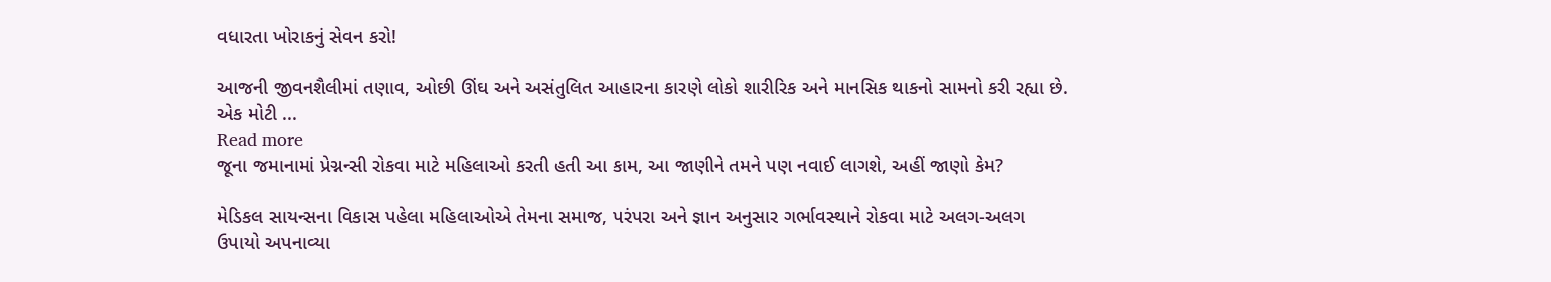વધારતા ખોરાકનું સેવન કરો!

આજની જીવનશૈલીમાં તણાવ, ઓછી ઊંઘ અને અસંતુલિત આહારના કારણે લોકો શારીરિક અને માનસિક થાકનો સામનો કરી રહ્યા છે. એક મોટી ...
Read more
જૂના જમાનામાં પ્રેગ્નન્સી રોકવા માટે મહિલાઓ કરતી હતી આ કામ, આ જાણીને તમને પણ નવાઈ લાગશે, અહીં જાણો કેમ?

મેડિકલ સાયન્સના વિકાસ પહેલા મહિલાઓએ તેમના સમાજ, પરંપરા અને જ્ઞાન અનુસાર ગર્ભાવસ્થાને રોકવા માટે અલગ-અલગ ઉપાયો અપનાવ્યા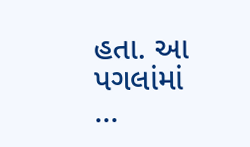હતા. આ પગલાંમાં ...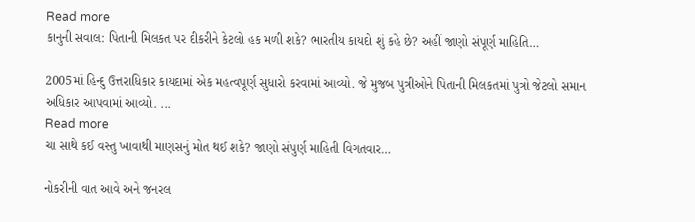Read more
કાનુની સવાલ: પિતાની મિલકત પર દીકરીને કેટલો હક મળી શકે? ભારતીય કાયદો શું કહે છે? અહીં જાણો સંપૂર્ણ માહિતિ…

2005માં હિન્દુ ઉત્તરાધિકાર કાયદામાં એક મહત્વપૂર્ણ સુધારો કરવામાં આવ્યો. જે મુજબ પુત્રીઓને પિતાની મિલકતમાં પુત્રો જેટલો સમાન અધિકાર આપવામાં આવ્યો. ...
Read more
ચા સાથે કઈ વસ્તુ ખાવાથી માણસનું મોત થઈ શકે? જાણો સંપુર્ણ માહિતી વિગતવાર…

નોકરીની વાત આવે અને જનરલ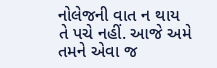નોલેજની વાત ન થાય તે પચે નહીં. આજે અમે તમને એવા જ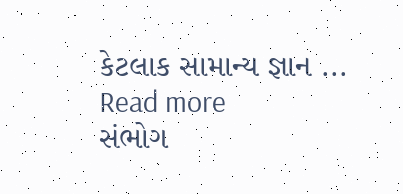કેટલાક સામાન્ય જ્ઞાન ...
Read more
સંભોગ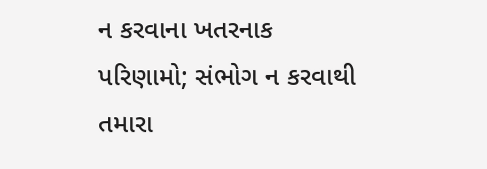ન કરવાના ખતરનાક પરિણામો; સંભોગ ન કરવાથી તમારા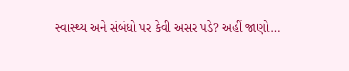સ્વાસ્થ્ય અને સંબંધો પર કેવી અસર પડે? અહીં જાણો…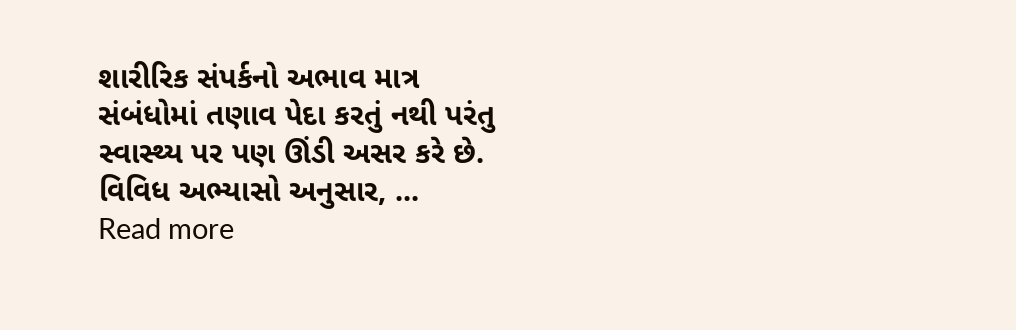શારીરિક સંપર્કનો અભાવ માત્ર સંબંધોમાં તણાવ પેદા કરતું નથી પરંતુ સ્વાસ્થ્ય પર પણ ઊંડી અસર કરે છે. વિવિધ અભ્યાસો અનુસાર, ...
Read more